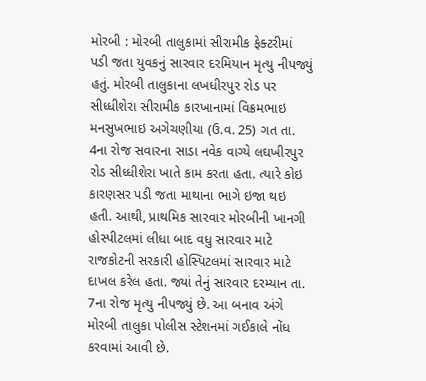મોરબી : મોરબી તાલુકામાં સીરામીક ફેક્ટરીમાં પડી જતા યુવકનું સારવાર દરમિયાન મૃત્યુ નીપજ્યું હતું. મોરબી તાલુકાના લખધીરપુર રોડ પર સીધ્ધીશેરા સીરામીક કારખાનામાં વિક્રમભાઇ મનસુખભાઇ અગેચણીયા (ઉ.વ. 25) ગત તા. 4ના રોજ સવારના સાડા નવેક વાગ્યે લઘખીરપુર રોડ સીધ્ધીશેરા ખાતે કામ કરતા હતા. ત્યારે કોઇ કારણસર પડી જતા માથાના ભાગે ઇજા થઇ હતી. આથી, પ્રાથમિક સારવાર મોરબીની ખાનગી હોસ્પીટલમાં લીધા બાદ વધુ સારવાર માટે રાજકોટની સરકારી હોસ્પિટલમાં સારવાર માટે દાખલ કરેલ હતા. જ્યાં તેનું સારવાર દરમ્યાન તા. 7ના રોજ મૃત્યુ નીપજ્યું છે. આ બનાવ અંગે મોરબી તાલુકા પોલીસ સ્ટેશનમાં ગઈકાલે નોંધ કરવામાં આવી છે.